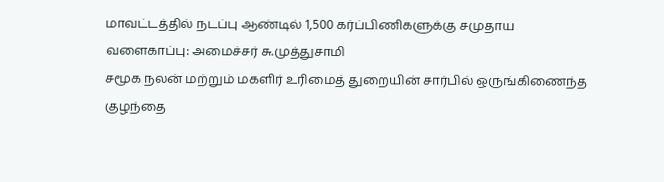மாவட்டத்தில் நடப்பு ஆண்டில் 1,500 கர்ப்பிணிகளுக்கு சமுதாய வளைகாப்பு: அமைச்சர் சு.முத்துசாமி
சமூக நலன் மற்றும் மகளிர் உரிமைத் துறையின் சார்பில் ஒருங்கிணைந்த குழந்தை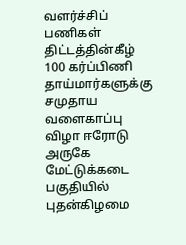வளர்ச்சிப் பணிகள் திட்டத்தின்கீழ் 100 கர்ப்பிணி தாய்மார்களுக்கு சமுதாய வளைகாப்பு விழா ஈரோடு அருகே மேட்டுக்கடை பகுதியில் புதன்கிழமை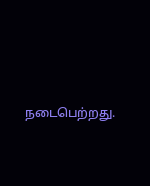நடைபெற்றது.